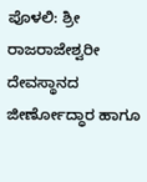ಪೊಳಲಿ: ಶ್ರೀ ರಾಜರಾಜೇಶ್ವರೀ ದೇವಸ್ಥಾನದ ಜೀರ್ಣೋದ್ಧಾರ ಹಾಗೂ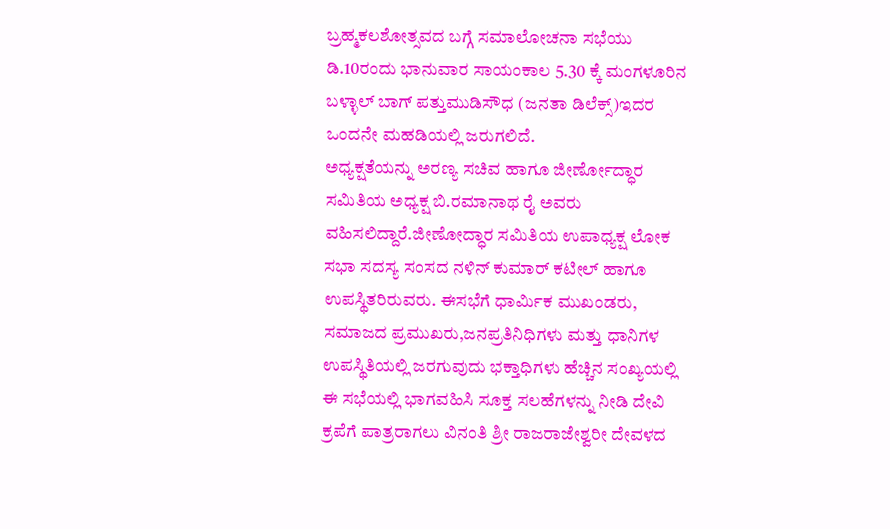ಬ್ರಹ್ಮಕಲಶೋತ್ಸವದ ಬಗ್ಗೆ ಸಮಾಲೋಚನಾ ಸಭೆಯು ಡಿ.10ರಂದು ಭಾನುವಾರ ಸಾಯಂಕಾಲ 5.30 ಕ್ಕೆ ಮಂಗಳೂರಿನ ಬಳ್ಳಾಲ್ ಬಾಗ್ ಪತ್ತುಮುಡಿಸೌಧ (ಜನತಾ ಡಿಲೆಕ್ಸ್)ಇದರ ಒಂದನೇ ಮಹಡಿಯಲ್ಲಿ ಜರುಗಲಿದೆ.
ಅಧ್ಯಕ್ಷತೆಯನ್ನು ಅರಣ್ಯ ಸಚಿವ ಹಾಗೂ ಜೀರ್ಣೋದ್ಧಾರ ಸಮಿತಿಯ ಅಧ್ಯಕ್ಷ ಬಿ.ರಮಾನಾಥ ರೈ ಅವರು ವಹಿಸಲಿದ್ದಾರೆ.ಜೀಣೋದ್ಧಾರ ಸಮಿತಿಯ ಉಪಾಧ್ಯಕ್ಷ ಲೋಕ ಸಭಾ ಸದಸ್ಯ ಸಂಸದ ನಳಿನ್ ಕುಮಾರ್ ಕಟೀಲ್ ಹಾಗೂ ಉಪಸ್ಥಿತರಿರುವರು. ಈಸಭೆಗೆ ಧಾರ್ಮಿಕ ಮುಖಂಡರು, ಸಮಾಜದ ಪ್ರಮುಖರು,ಜನಪ್ರತಿನಿಧಿಗಳು ಮತ್ತು ಧಾನಿಗಳ ಉಪಸ್ಥಿತಿಯಲ್ಲಿ ಜರಗುವುದು ಭಕ್ತಾಧಿಗಳು ಹೆಚ್ಚಿನ ಸಂಖ್ಯಯಲ್ಲಿ ಈ ಸಭೆಯಲ್ಲಿ ಭಾಗವಹಿಸಿ ಸೂಕ್ತ ಸಲಹೆಗಳನ್ನು ನೀಡಿ ದೇವಿ ಕ್ರಪೆಗೆ ಪಾತ್ರರಾಗಲು ವಿನಂತಿ ಶ್ರೀ ರಾಜರಾಜೇಶ್ವರೀ ದೇವಳದ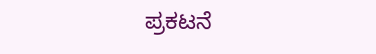ಪ್ರಕಟನೆ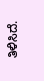ತಿಳಿಸಿದೆ.